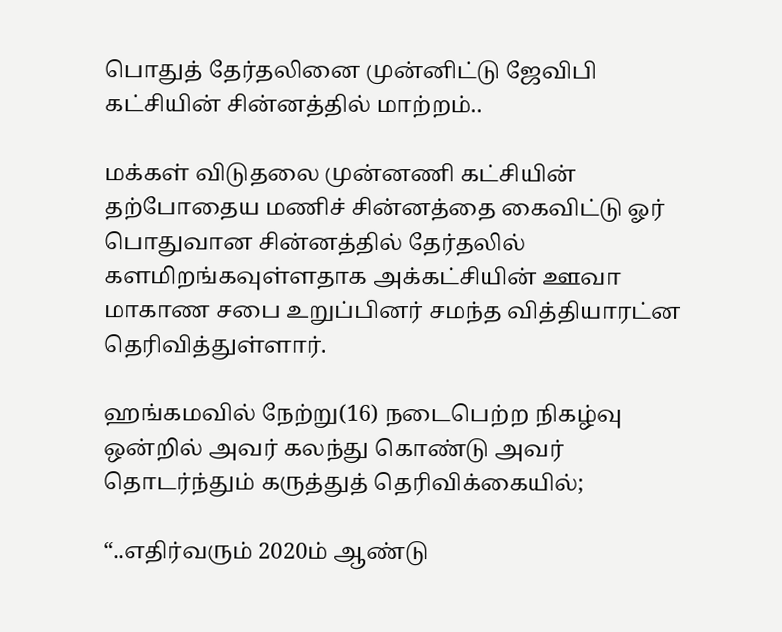பொதுத் தேர்தலினை முன்னிட்டு ஜேவிபி கட்சியின் சின்னத்தில் மாற்றம்..

மக்கள் விடுதலை முன்னணி கட்சியின் தற்போதைய மணிச் சின்னத்தை கைவிட்டு ஓர் பொதுவான சின்னத்தில் தேர்தலில் களமிறங்கவுள்ளதாக அக்கட்சியின் ஊவா மாகாண சபை உறுப்பினர் சமந்த வித்தியாரட்ன தெரிவித்துள்ளார்.

ஹங்கமவில் நேற்று(16) நடைபெற்ற நிகழ்வு ஒன்றில் அவர் கலந்து கொண்டு அவர் தொடர்ந்தும் கருத்துத் தெரிவிக்கையில்;

“..எதிர்வரும் 2020ம் ஆண்டு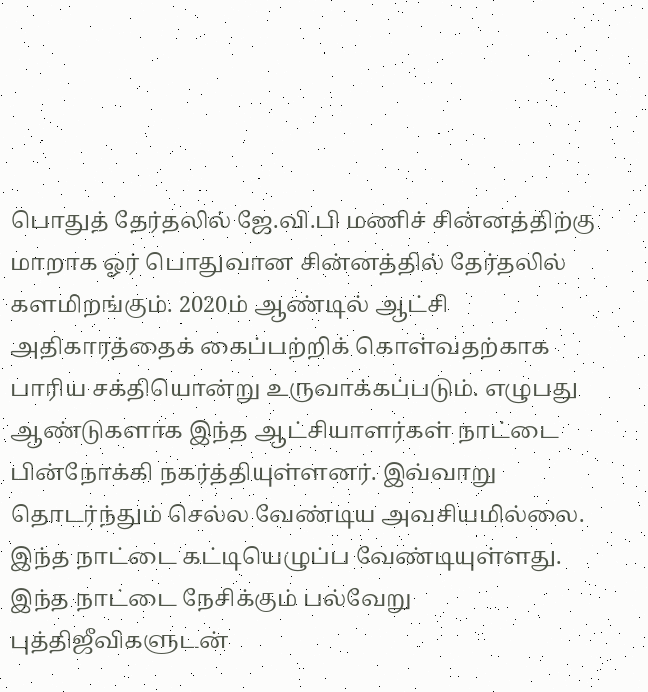பொதுத் தேர்தலில் ஜே.வி.பி மணிச் சின்னத்திற்கு மாறாக ஓர் பொதுவான சின்னத்தில் தேர்தலில் களமிறங்கும். 2020ம் ஆண்டில் ஆட்சி அதிகாரத்தைக் கைப்பற்றிக் கொள்வதற்காக பாரிய சக்தியொன்று உருவாக்கப்படும். எழுபது ஆண்டுகளாக இந்த ஆட்சியாளர்கள் நாட்டை பின்நோக்கி நகர்த்தியுள்ளனர். இவ்வாறு தொடர்ந்தும் செல்ல வேண்டிய அவசியமில்லை. இந்த நாட்டை கட்டியெழுப்ப வேண்டியுள்ளது. இந்த நாட்டை நேசிக்கும் பல்வேறு புத்திஜீவிகளுடன்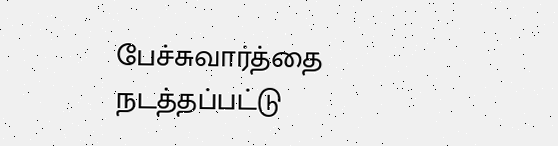பேச்சுவார்த்தை நடத்தப்பட்டு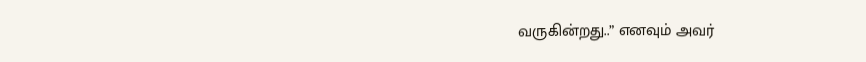வருகின்றது..” எனவும் அவர்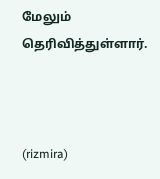மேலும் தெரிவித்துள்ளார்.



(rizmira)